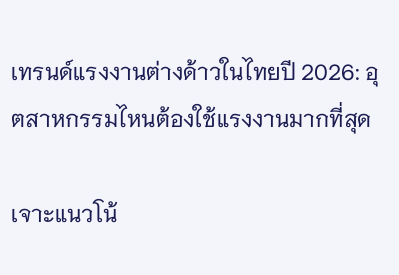เทรนด์แรงงานต่างด้าวในไทยปี 2026: อุตสาหกรรมไหนต้องใช้แรงงานมากที่สุด

เจาะแนวโน้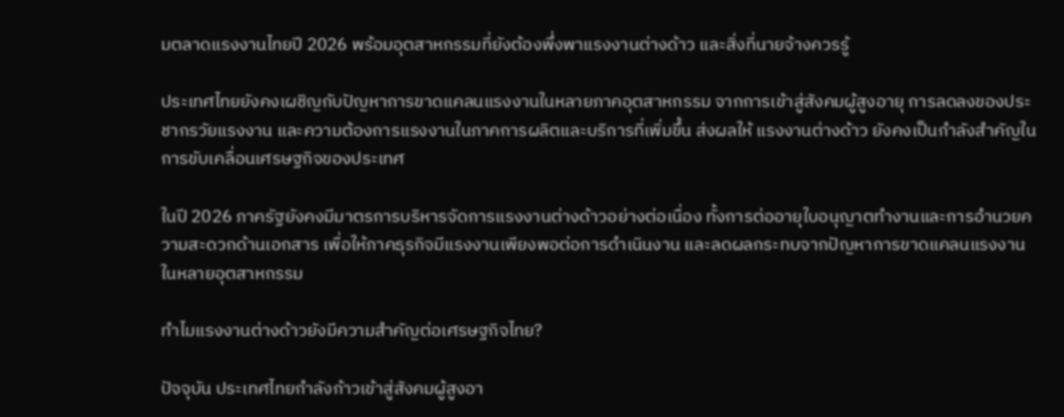มตลาดแรงงานไทยปี 2026 พร้อมอุตสาหกรรมที่ยังต้องพึ่งพาแรงงานต่างด้าว และสิ่งที่นายจ้างควรรู้

ประเทศไทยยังคงเผชิญกับปัญหาการขาดแคลนแรงงานในหลายภาคอุตสาหกรรม จากการเข้าสู่สังคมผู้สูงอายุ การลดลงของประชากรวัยแรงงาน และความต้องการแรงงานในภาคการผลิตและบริการที่เพิ่มขึ้น ส่งผลให้ แรงงานต่างด้าว ยังคงเป็นกำลังสำคัญในการขับเคลื่อนเศรษฐกิจของประเทศ

ในปี 2026 ภาครัฐยังคงมีมาตรการบริหารจัดการแรงงานต่างด้าวอย่างต่อเนื่อง ทั้งการต่ออายุใบอนุญาตทำงานและการอำนวยความสะดวกด้านเอกสาร เพื่อให้ภาคธุรกิจมีแรงงานเพียงพอต่อการดำเนินงาน และลดผลกระทบจากปัญหาการขาดแคลนแรงงานในหลายอุตสาหกรรม

ทำไมแรงงานต่างด้าวยังมีความสำคัญต่อเศรษฐกิจไทย?

ปัจจุบัน ประเทศไทยกำลังก้าวเข้าสู่สังคมผู้สูงอา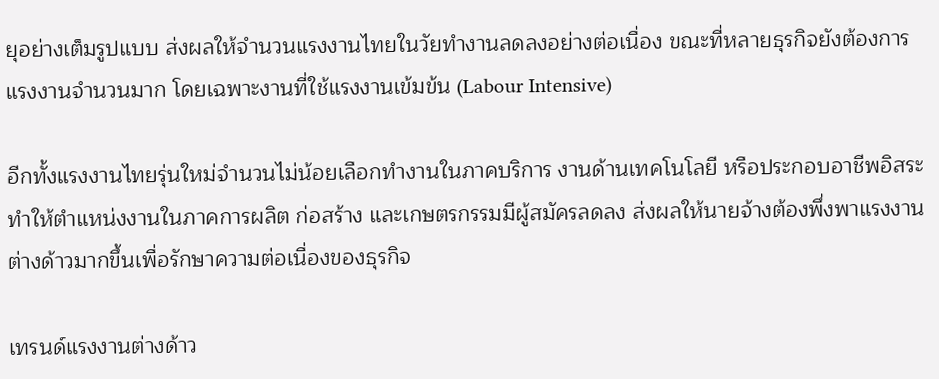ยุอย่างเต็มรูปแบบ ส่งผลให้จำนวนแรงงานไทยในวัยทำงานลดลงอย่างต่อเนื่อง ขณะที่หลายธุรกิจยังต้องการแรงงานจำนวนมาก โดยเฉพาะงานที่ใช้แรงงานเข้มข้น (Labour Intensive)

อีกทั้งแรงงานไทยรุ่นใหม่จำนวนไม่น้อยเลือกทำงานในภาคบริการ งานด้านเทคโนโลยี หรือประกอบอาชีพอิสระ ทำให้ตำแหน่งงานในภาคการผลิต ก่อสร้าง และเกษตรกรรมมีผู้สมัครลดลง ส่งผลให้นายจ้างต้องพึ่งพาแรงงานต่างด้าวมากขึ้นเพื่อรักษาความต่อเนื่องของธุรกิจ

เทรนด์แรงงานต่างด้าว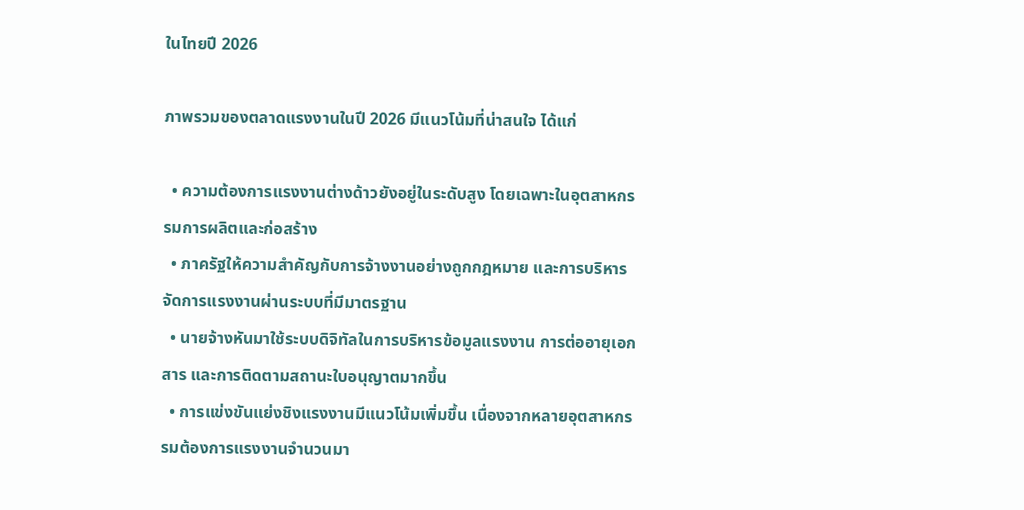ในไทยปี 2026

ภาพรวมของตลาดแรงงานในปี 2026 มีแนวโน้มที่น่าสนใจ ได้แก่

  • ความต้องการแรงงานต่างด้าวยังอยู่ในระดับสูง โดยเฉพาะในอุตสาหกรรมการผลิตและก่อสร้าง
  • ภาครัฐให้ความสำคัญกับการจ้างงานอย่างถูกกฎหมาย และการบริหารจัดการแรงงานผ่านระบบที่มีมาตรฐาน
  • นายจ้างหันมาใช้ระบบดิจิทัลในการบริหารข้อมูลแรงงาน การต่ออายุเอกสาร และการติดตามสถานะใบอนุญาตมากขึ้น
  • การแข่งขันแย่งชิงแรงงานมีแนวโน้มเพิ่มขึ้น เนื่องจากหลายอุตสาหกรรมต้องการแรงงานจำนวนมา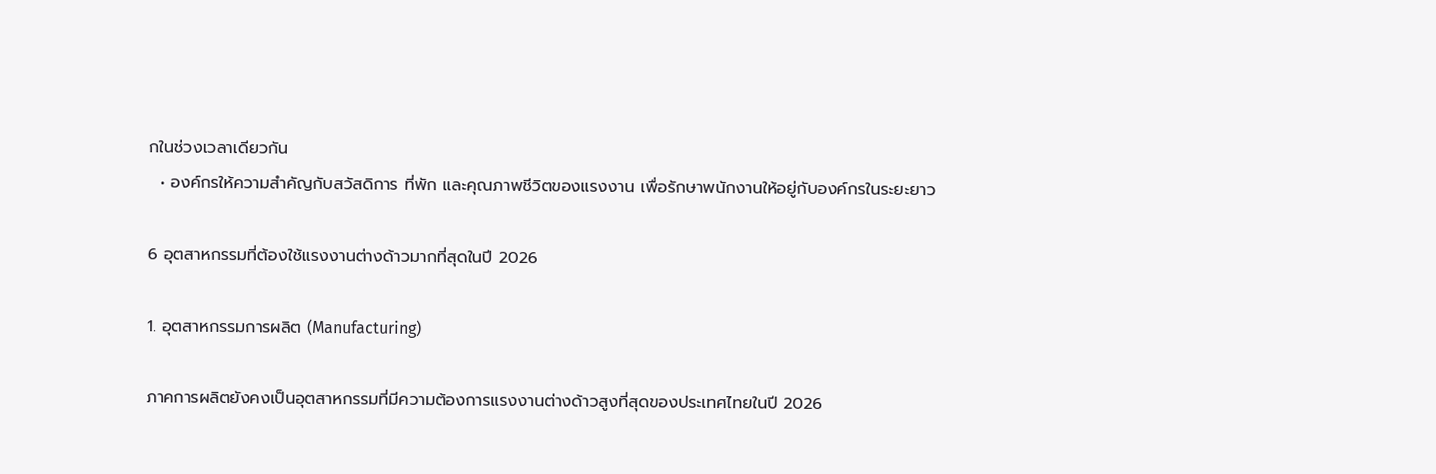กในช่วงเวลาเดียวกัน
  • องค์กรให้ความสำคัญกับสวัสดิการ ที่พัก และคุณภาพชีวิตของแรงงาน เพื่อรักษาพนักงานให้อยู่กับองค์กรในระยะยาว

6 อุตสาหกรรมที่ต้องใช้แรงงานต่างด้าวมากที่สุดในปี 2026

1. อุตสาหกรรมการผลิต (Manufacturing)

ภาคการผลิตยังคงเป็นอุตสาหกรรมที่มีความต้องการแรงงานต่างด้าวสูงที่สุดของประเทศไทยในปี 2026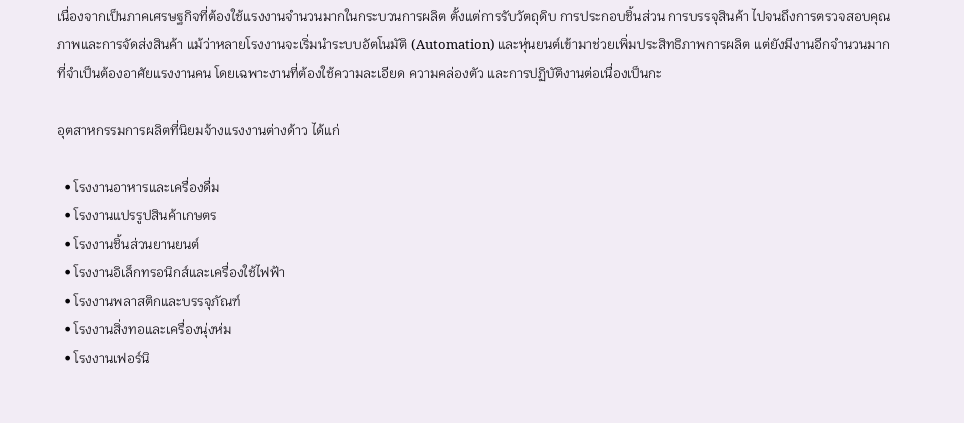เนื่องจากเป็นภาคเศรษฐกิจที่ต้องใช้แรงงานจำนวนมากในกระบวนการผลิต ตั้งแต่การรับวัตถุดิบ การประกอบชิ้นส่วน การบรรจุสินค้า ไปจนถึงการตรวจสอบคุณภาพและการจัดส่งสินค้า แม้ว่าหลายโรงงานจะเริ่มนำระบบอัตโนมัติ (Automation) และหุ่นยนต์เข้ามาช่วยเพิ่มประสิทธิภาพการผลิต แต่ยังมีงานอีกจำนวนมากที่จำเป็นต้องอาศัยแรงงานคน โดยเฉพาะงานที่ต้องใช้ความละเอียด ความคล่องตัว และการปฏิบัติงานต่อเนื่องเป็นกะ

อุตสาหกรรมการผลิตที่นิยมจ้างแรงงานต่างด้าว ได้แก่

  • โรงงานอาหารและเครื่องดื่ม
  • โรงงานแปรรูปสินค้าเกษตร
  • โรงงานชิ้นส่วนยานยนต์
  • โรงงานอิเล็กทรอนิกส์และเครื่องใช้ไฟฟ้า
  • โรงงานพลาสติกและบรรจุภัณฑ์
  • โรงงานสิ่งทอและเครื่องนุ่งห่ม
  • โรงงานเฟอร์นิ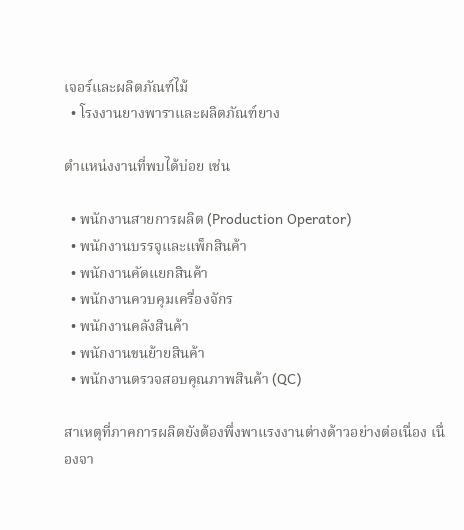เจอร์และผลิตภัณฑ์ไม้
  • โรงงานยางพาราและผลิตภัณฑ์ยาง

ตำแหน่งงานที่พบได้บ่อย เช่น

  • พนักงานสายการผลิต (Production Operator)
  • พนักงานบรรจุและแพ็กสินค้า
  • พนักงานคัดแยกสินค้า
  • พนักงานควบคุมเครื่องจักร
  • พนักงานคลังสินค้า
  • พนักงานขนย้ายสินค้า
  • พนักงานตรวจสอบคุณภาพสินค้า (QC)

สาเหตุที่ภาคการผลิตยังต้องพึ่งพาแรงงานต่างด้าวอย่างต่อเนื่อง เนื่องจา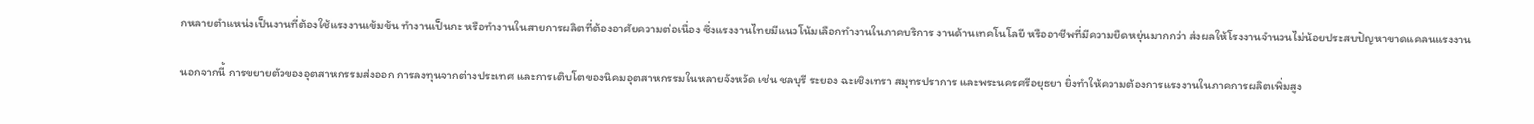กหลายตำแหน่งเป็นงานที่ต้องใช้แรงงานเข้มข้น ทำงานเป็นกะ หรือทำงานในสายการผลิตที่ต้องอาศัยความต่อเนื่อง ซึ่งแรงงานไทยมีแนวโน้มเลือกทำงานในภาคบริการ งานด้านเทคโนโลยี หรืออาชีพที่มีความยืดหยุ่นมากกว่า ส่งผลให้โรงงานจำนวนไม่น้อยประสบปัญหาขาดแคลนแรงงาน

นอกจากนี้ การขยายตัวของอุตสาหกรรมส่งออก การลงทุนจากต่างประเทศ และการเติบโตของนิคมอุตสาหกรรมในหลายจังหวัด เช่น ชลบุรี ระยอง ฉะเชิงเทรา สมุทรปราการ และพระนครศรีอยุธยา ยิ่งทำให้ความต้องการแรงงานในภาคการผลิตเพิ่มสูง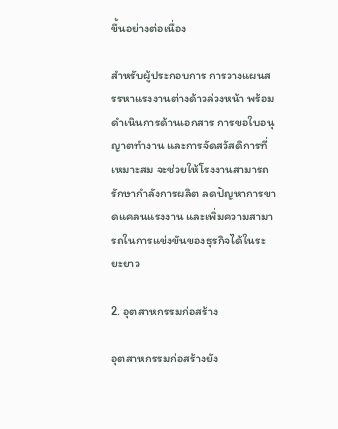ขึ้นอย่างต่อเนื่อง

สำหรับผู้ประกอบการ การวางแผนสรรหาแรงงานต่างด้าวล่วงหน้า พร้อมดำเนินการด้านเอกสาร การขอใบอนุญาตทำงาน และการจัดสวัสดิการที่เหมาะสม จะช่วยให้โรงงานสามารถรักษากำลังการผลิต ลดปัญหาการขาดแคลนแรงงาน และเพิ่มความสามารถในการแข่งขันของธุรกิจได้ในระยะยาว

2. อุตสาหกรรมก่อสร้าง

อุตสาหกรรมก่อสร้างยัง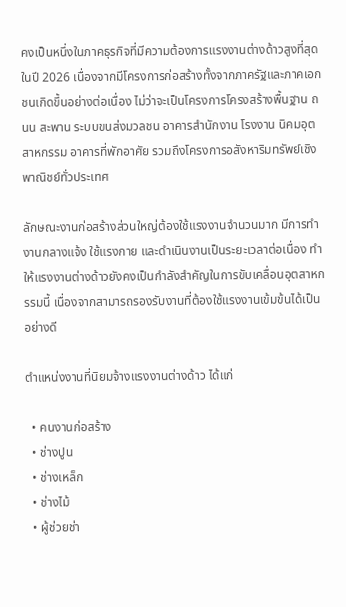คงเป็นหนึ่งในภาคธุรกิจที่มีความต้องการแรงงานต่างด้าวสูงที่สุดในปี 2026 เนื่องจากมีโครงการก่อสร้างทั้งจากภาครัฐและภาคเอกชนเกิดขึ้นอย่างต่อเนื่อง ไม่ว่าจะเป็นโครงการโครงสร้างพื้นฐาน ถนน สะพาน ระบบขนส่งมวลชน อาคารสำนักงาน โรงงาน นิคมอุตสาหกรรม อาคารที่พักอาศัย รวมถึงโครงการอสังหาริมทรัพย์เชิงพาณิชย์ทั่วประเทศ

ลักษณะงานก่อสร้างส่วนใหญ่ต้องใช้แรงงานจำนวนมาก มีการทำงานกลางแจ้ง ใช้แรงกาย และดำเนินงานเป็นระยะเวลาต่อเนื่อง ทำให้แรงงานต่างด้าวยังคงเป็นกำลังสำคัญในการขับเคลื่อนอุตสาหกรรมนี้ เนื่องจากสามารถรองรับงานที่ต้องใช้แรงงานเข้มข้นได้เป็นอย่างดี

ตำแหน่งงานที่นิยมจ้างแรงงานต่างด้าว ได้แก่

  • คนงานก่อสร้าง
  • ช่างปูน
  • ช่างเหล็ก
  • ช่างไม้
  • ผู้ช่วยช่า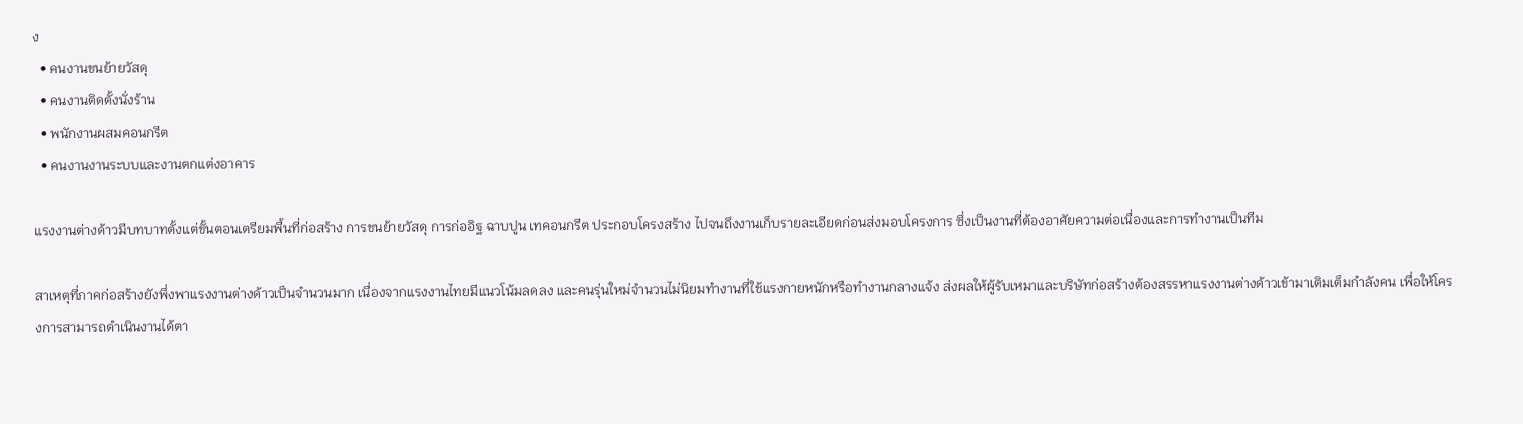ง
  • คนงานขนย้ายวัสดุ
  • คนงานติดตั้งนั่งร้าน
  • พนักงานผสมคอนกรีต
  • คนงานงานระบบและงานตกแต่งอาคาร

แรงงานต่างด้าวมีบทบาทตั้งแต่ขั้นตอนเตรียมพื้นที่ก่อสร้าง การขนย้ายวัสดุ การก่ออิฐ ฉาบปูน เทคอนกรีต ประกอบโครงสร้าง ไปจนถึงงานเก็บรายละเอียดก่อนส่งมอบโครงการ ซึ่งเป็นงานที่ต้องอาศัยความต่อเนื่องและการทำงานเป็นทีม

สาเหตุที่ภาคก่อสร้างยังพึ่งพาแรงงานต่างด้าวเป็นจำนวนมาก เนื่องจากแรงงานไทยมีแนวโน้มลดลง และคนรุ่นใหม่จำนวนไม่นิยมทำงานที่ใช้แรงกายหนักหรือทำงานกลางแจ้ง ส่งผลให้ผู้รับเหมาและบริษัทก่อสร้างต้องสรรหาแรงงานต่างด้าวเข้ามาเติมเต็มกำลังคน เพื่อให้โครงการสามารถดำเนินงานได้ตา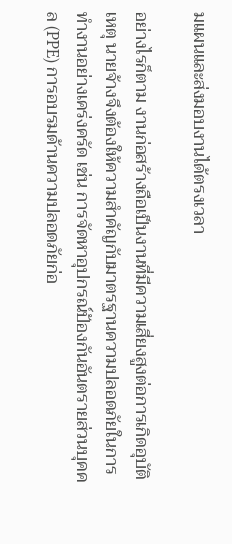มแผนและส่งมอบงานได้ตรงเวลา

อย่างไรก็ตาม งานก่อสร้างถือเป็นงานที่มีความเสี่ยงสูงต่อการเกิดอุบัติเหตุ นายจ้างจึงต้องให้ความสำคัญกับมาตรฐานความปลอดภัยในการทำงานอย่างเคร่งครัด เช่น การจัดหาอุปกรณ์ป้องกันอันตรายส่วนบุคคล (PPE) การอบรมด้านความปลอดภัยก่อ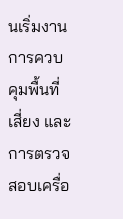นเริ่มงาน การควบคุมพื้นที่เสี่ยง และการตรวจสอบเครื่อ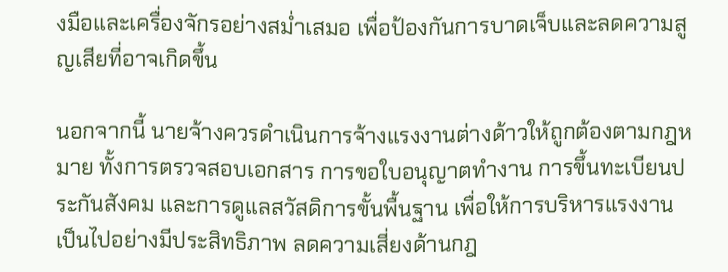งมือและเครื่องจักรอย่างสม่ำเสมอ เพื่อป้องกันการบาดเจ็บและลดความสูญเสียที่อาจเกิดขึ้น

นอกจากนี้ นายจ้างควรดำเนินการจ้างแรงงานต่างด้าวให้ถูกต้องตามกฎหมาย ทั้งการตรวจสอบเอกสาร การขอใบอนุญาตทำงาน การขึ้นทะเบียนประกันสังคม และการดูแลสวัสดิการขั้นพื้นฐาน เพื่อให้การบริหารแรงงานเป็นไปอย่างมีประสิทธิภาพ ลดความเสี่ยงด้านกฎ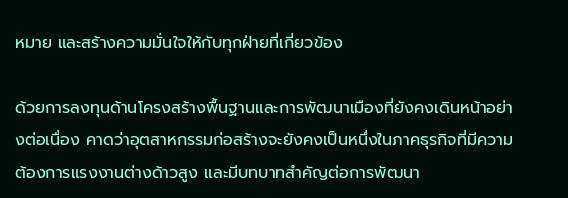หมาย และสร้างความมั่นใจให้กับทุกฝ่ายที่เกี่ยวข้อง

ด้วยการลงทุนด้านโครงสร้างพื้นฐานและการพัฒนาเมืองที่ยังคงเดินหน้าอย่างต่อเนื่อง คาดว่าอุตสาหกรรมก่อสร้างจะยังคงเป็นหนึ่งในภาคธุรกิจที่มีความต้องการแรงงานต่างด้าวสูง และมีบทบาทสำคัญต่อการพัฒนา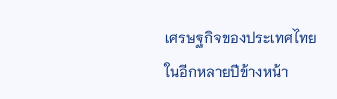เศรษฐกิจของประเทศไทยในอีกหลายปีข้างหน้า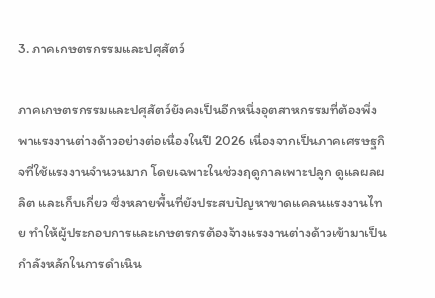3. ภาคเกษตรกรรมและปศุสัตว์

ภาคเกษตรกรรมและปศุสัตว์ยังคงเป็นอีกหนึ่งอุตสาหกรรมที่ต้องพึ่งพาแรงงานต่างด้าวอย่างต่อเนื่องในปี 2026 เนื่องจากเป็นภาคเศรษฐกิจที่ใช้แรงงานจำนวนมาก โดยเฉพาะในช่วงฤดูกาลเพาะปลูก ดูแลผลผลิต และเก็บเกี่ยว ซึ่งหลายพื้นที่ยังประสบปัญหาขาดแคลนแรงงานไทย ทำให้ผู้ประกอบการและเกษตรกรต้องจ้างแรงงานต่างด้าวเข้ามาเป็นกำลังหลักในการดำเนิน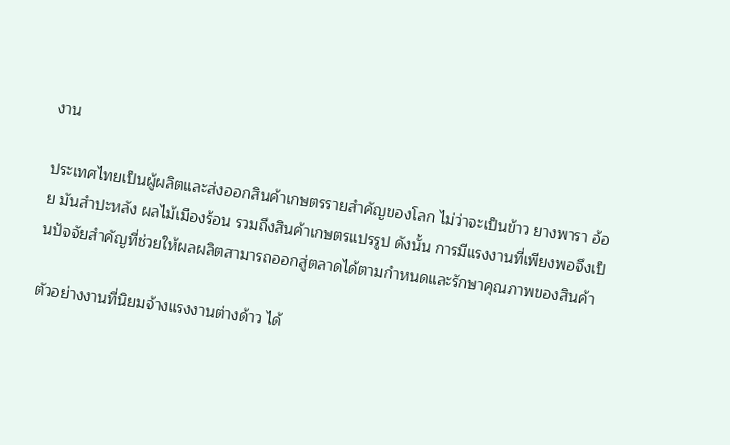งาน

ประเทศไทยเป็นผู้ผลิตและส่งออกสินค้าเกษตรรายสำคัญของโลก ไม่ว่าจะเป็นข้าว ยางพารา อ้อย มันสำปะหลัง ผลไม้เมืองร้อน รวมถึงสินค้าเกษตรแปรรูป ดังนั้น การมีแรงงานที่เพียงพอจึงเป็นปัจจัยสำคัญที่ช่วยให้ผลผลิตสามารถออกสู่ตลาดได้ตามกำหนดและรักษาคุณภาพของสินค้า

ตัวอย่างงานที่นิยมจ้างแรงงานต่างด้าว ได้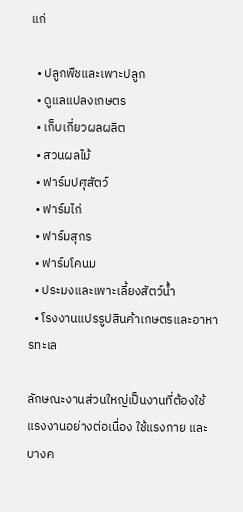แก่

  • ปลูกพืชและเพาะปลูก
  • ดูแลแปลงเกษตร
  • เก็บเกี่ยวผลผลิต
  • สวนผลไม้
  • ฟาร์มปศุสัตว์
  • ฟาร์มไก่
  • ฟาร์มสุกร
  • ฟาร์มโคนม
  • ประมงและเพาะเลี้ยงสัตว์น้ำ
  • โรงงานแปรรูปสินค้าเกษตรและอาหารทะเล

ลักษณะงานส่วนใหญ่เป็นงานที่ต้องใช้แรงงานอย่างต่อเนื่อง ใช้แรงกาย และบางค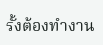รั้งต้องทำงาน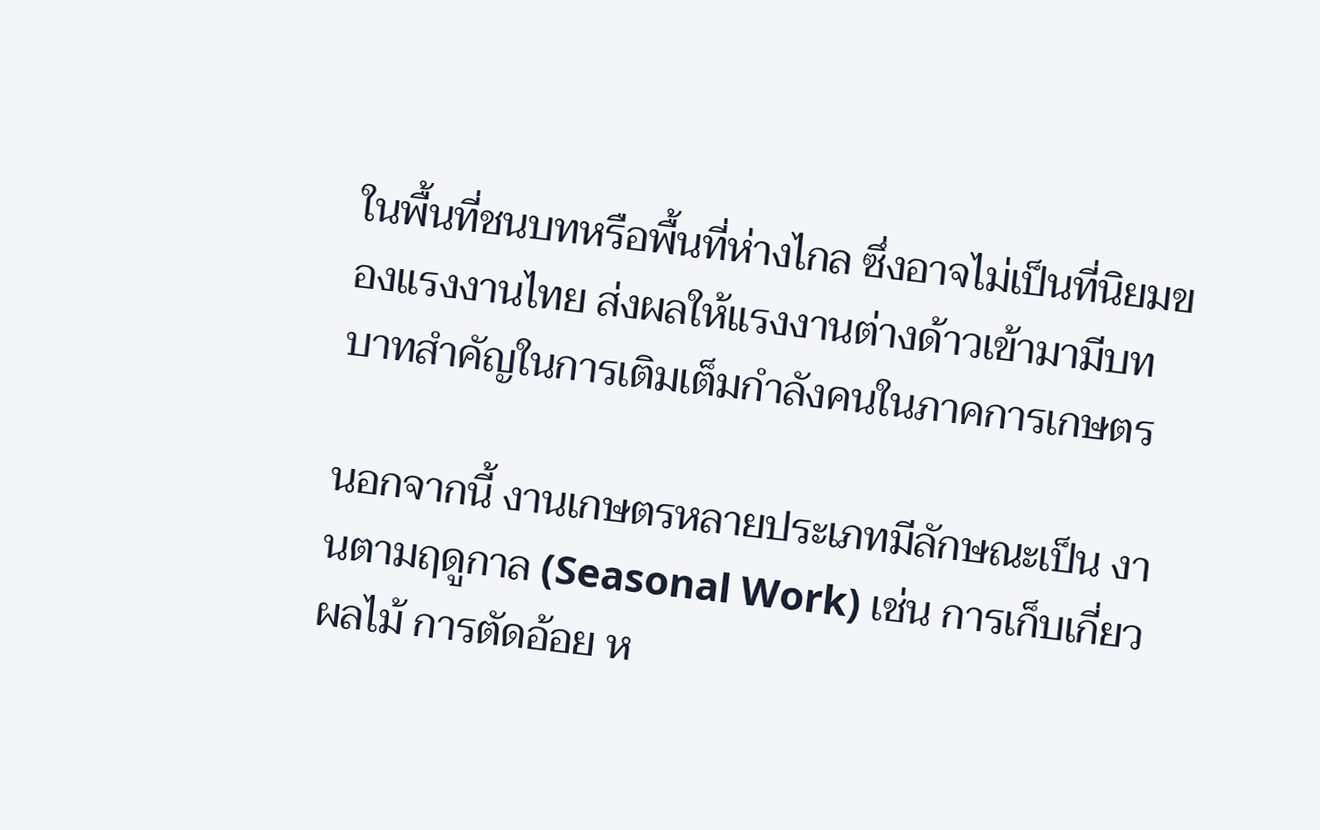ในพื้นที่ชนบทหรือพื้นที่ห่างไกล ซึ่งอาจไม่เป็นที่นิยมของแรงงานไทย ส่งผลให้แรงงานต่างด้าวเข้ามามีบทบาทสำคัญในการเติมเต็มกำลังคนในภาคการเกษตร

นอกจากนี้ งานเกษตรหลายประเภทมีลักษณะเป็น งานตามฤดูกาล (Seasonal Work) เช่น การเก็บเกี่ยวผลไม้ การตัดอ้อย ห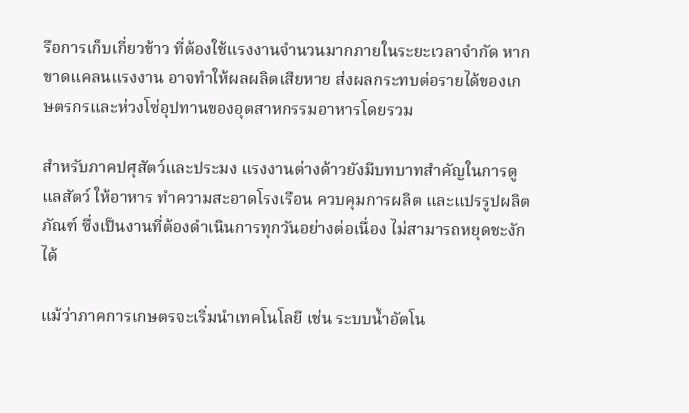รือการเก็บเกี่ยวข้าว ที่ต้องใช้แรงงานจำนวนมากภายในระยะเวลาจำกัด หากขาดแคลนแรงงาน อาจทำให้ผลผลิตเสียหาย ส่งผลกระทบต่อรายได้ของเกษตรกรและห่วงโซ่อุปทานของอุตสาหกรรมอาหารโดยรวม

สำหรับภาคปศุสัตว์และประมง แรงงานต่างด้าวยังมีบทบาทสำคัญในการดูแลสัตว์ ให้อาหาร ทำความสะอาดโรงเรือน ควบคุมการผลิต และแปรรูปผลิตภัณฑ์ ซึ่งเป็นงานที่ต้องดำเนินการทุกวันอย่างต่อเนื่อง ไม่สามารถหยุดชะงักได้

แม้ว่าภาคการเกษตรจะเริ่มนำเทคโนโลยี เช่น ระบบน้ำอัตโน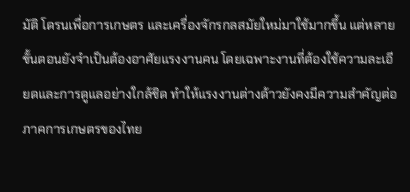มัติ โดรนเพื่อการเกษตร และเครื่องจักรกลสมัยใหม่มาใช้มากขึ้น แต่หลายขั้นตอนยังจำเป็นต้องอาศัยแรงงานคน โดยเฉพาะงานที่ต้องใช้ความละเอียดและการดูแลอย่างใกล้ชิด ทำให้แรงงานต่างด้าวยังคงมีความสำคัญต่อภาคการเกษตรของไทย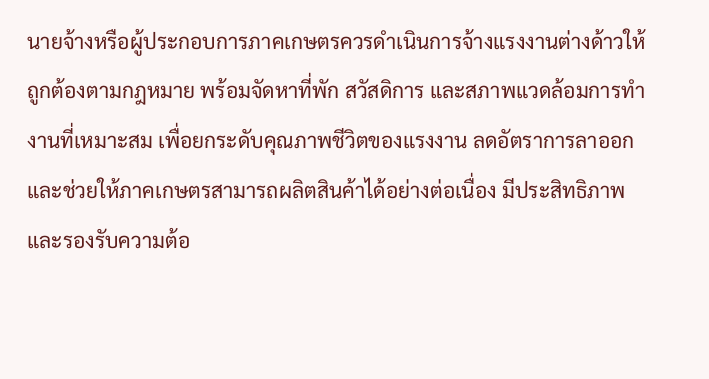นายจ้างหรือผู้ประกอบการภาคเกษตรควรดำเนินการจ้างแรงงานต่างด้าวให้ถูกต้องตามกฎหมาย พร้อมจัดหาที่พัก สวัสดิการ และสภาพแวดล้อมการทำงานที่เหมาะสม เพื่อยกระดับคุณภาพชีวิตของแรงงาน ลดอัตราการลาออก และช่วยให้ภาคเกษตรสามารถผลิตสินค้าได้อย่างต่อเนื่อง มีประสิทธิภาพ และรองรับความต้อ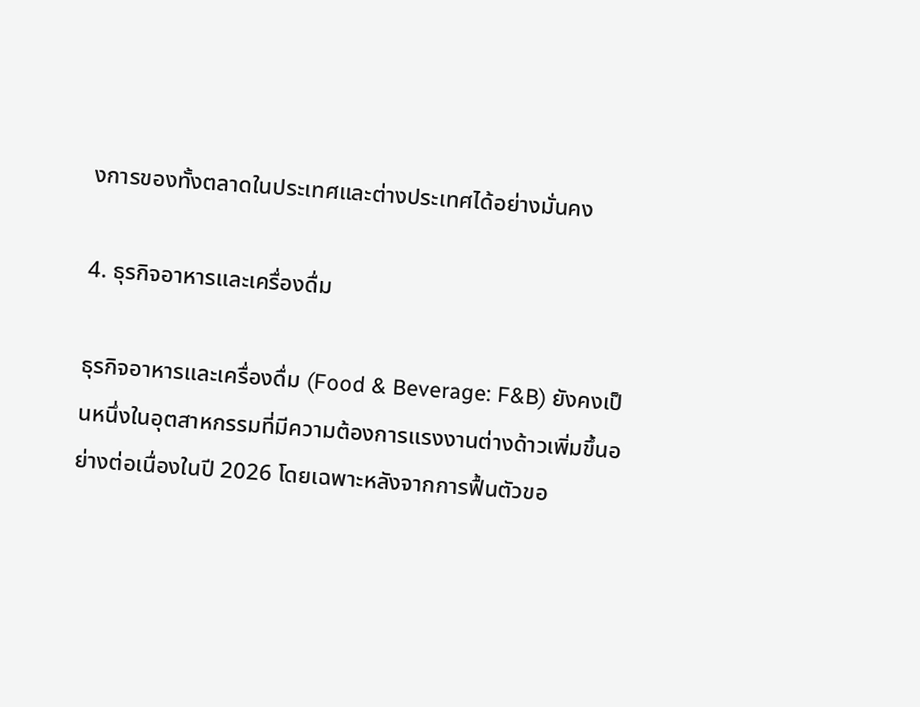งการของทั้งตลาดในประเทศและต่างประเทศได้อย่างมั่นคง

4. ธุรกิจอาหารและเครื่องดื่ม

ธุรกิจอาหารและเครื่องดื่ม (Food & Beverage: F&B) ยังคงเป็นหนึ่งในอุตสาหกรรมที่มีความต้องการแรงงานต่างด้าวเพิ่มขึ้นอย่างต่อเนื่องในปี 2026 โดยเฉพาะหลังจากการฟื้นตัวขอ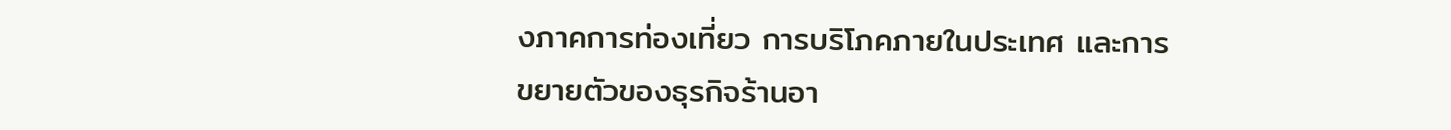งภาคการท่องเที่ยว การบริโภคภายในประเทศ และการขยายตัวของธุรกิจร้านอา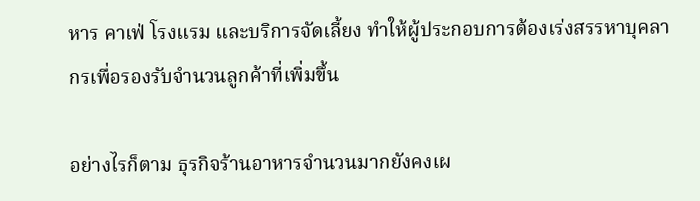หาร คาเฟ่ โรงแรม และบริการจัดเลี้ยง ทำให้ผู้ประกอบการต้องเร่งสรรหาบุคลากรเพื่อรองรับจำนวนลูกค้าที่เพิ่มขึ้น

อย่างไรก็ตาม ธุรกิจร้านอาหารจำนวนมากยังคงเผ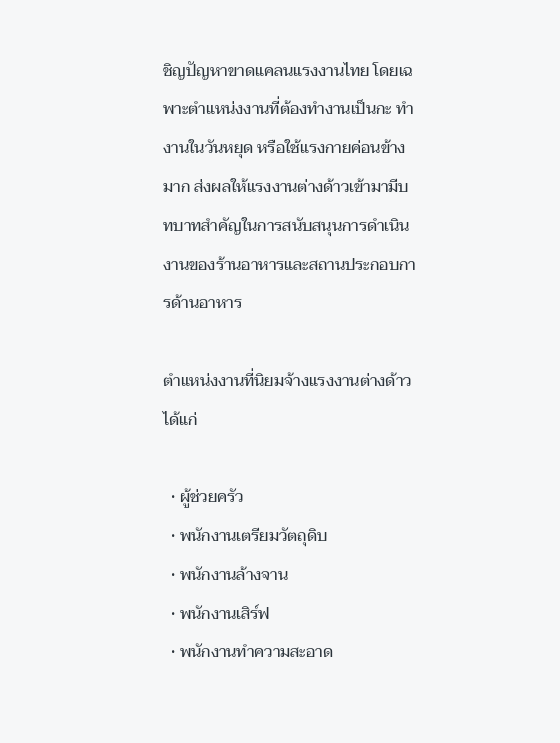ชิญปัญหาขาดแคลนแรงงานไทย โดยเฉพาะตำแหน่งงานที่ต้องทำงานเป็นกะ ทำงานในวันหยุด หรือใช้แรงกายค่อนข้างมาก ส่งผลให้แรงงานต่างด้าวเข้ามามีบทบาทสำคัญในการสนับสนุนการดำเนินงานของร้านอาหารและสถานประกอบการด้านอาหาร

ตำแหน่งงานที่นิยมจ้างแรงงานต่างด้าว ได้แก่

  • ผู้ช่วยครัว
  • พนักงานเตรียมวัตถุดิบ
  • พนักงานล้างจาน
  • พนักงานเสิร์ฟ
  • พนักงานทำความสะอาด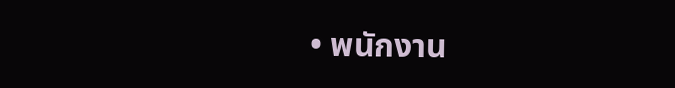• พนักงาน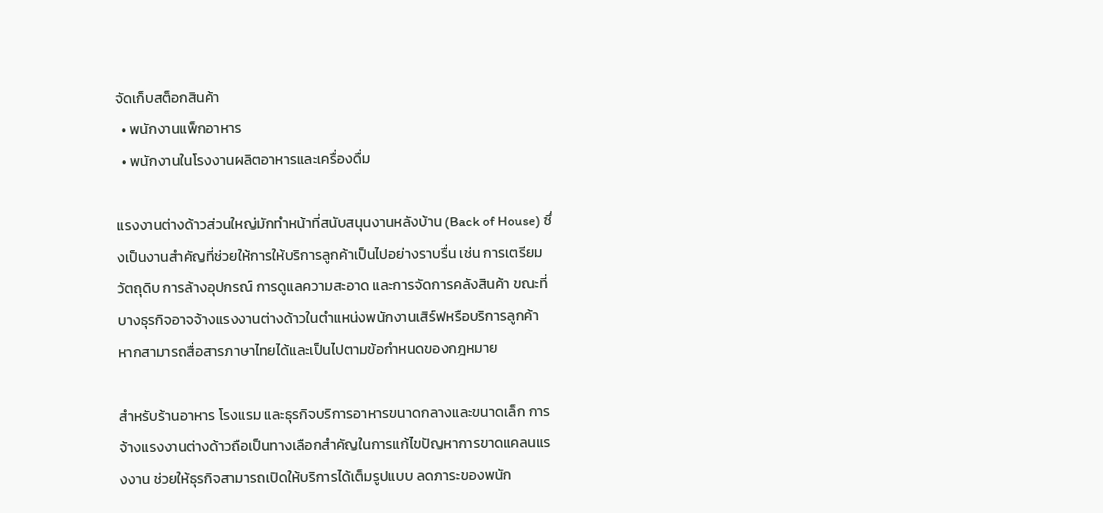จัดเก็บสต็อกสินค้า
  • พนักงานแพ็กอาหาร
  • พนักงานในโรงงานผลิตอาหารและเครื่องดื่ม

แรงงานต่างด้าวส่วนใหญ่มักทำหน้าที่สนับสนุนงานหลังบ้าน (Back of House) ซึ่งเป็นงานสำคัญที่ช่วยให้การให้บริการลูกค้าเป็นไปอย่างราบรื่น เช่น การเตรียมวัตถุดิบ การล้างอุปกรณ์ การดูแลความสะอาด และการจัดการคลังสินค้า ขณะที่บางธุรกิจอาจจ้างแรงงานต่างด้าวในตำแหน่งพนักงานเสิร์ฟหรือบริการลูกค้า หากสามารถสื่อสารภาษาไทยได้และเป็นไปตามข้อกำหนดของกฎหมาย

สำหรับร้านอาหาร โรงแรม และธุรกิจบริการอาหารขนาดกลางและขนาดเล็ก การจ้างแรงงานต่างด้าวถือเป็นทางเลือกสำคัญในการแก้ไขปัญหาการขาดแคลนแรงงาน ช่วยให้ธุรกิจสามารถเปิดให้บริการได้เต็มรูปแบบ ลดภาระของพนัก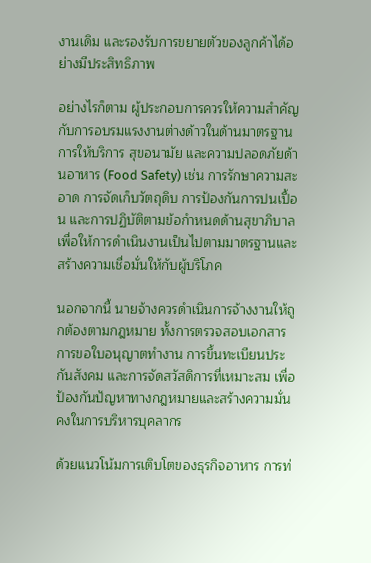งานเดิม และรองรับการขยายตัวของลูกค้าได้อย่างมีประสิทธิภาพ

อย่างไรก็ตาม ผู้ประกอบการควรให้ความสำคัญกับการอบรมแรงงานต่างด้าวในด้านมาตรฐานการให้บริการ สุขอนามัย และความปลอดภัยด้านอาหาร (Food Safety) เช่น การรักษาความสะอาด การจัดเก็บวัตถุดิบ การป้องกันการปนเปื้อน และการปฏิบัติตามข้อกำหนดด้านสุขาภิบาล เพื่อให้การดำเนินงานเป็นไปตามมาตรฐานและสร้างความเชื่อมั่นให้กับผู้บริโภค

นอกจากนี้ นายจ้างควรดำเนินการจ้างงานให้ถูกต้องตามกฎหมาย ทั้งการตรวจสอบเอกสาร การขอใบอนุญาตทำงาน การขึ้นทะเบียนประกันสังคม และการจัดสวัสดิการที่เหมาะสม เพื่อป้องกันปัญหาทางกฎหมายและสร้างความมั่นคงในการบริหารบุคลากร

ด้วยแนวโน้มการเติบโตของธุรกิจอาหาร การท่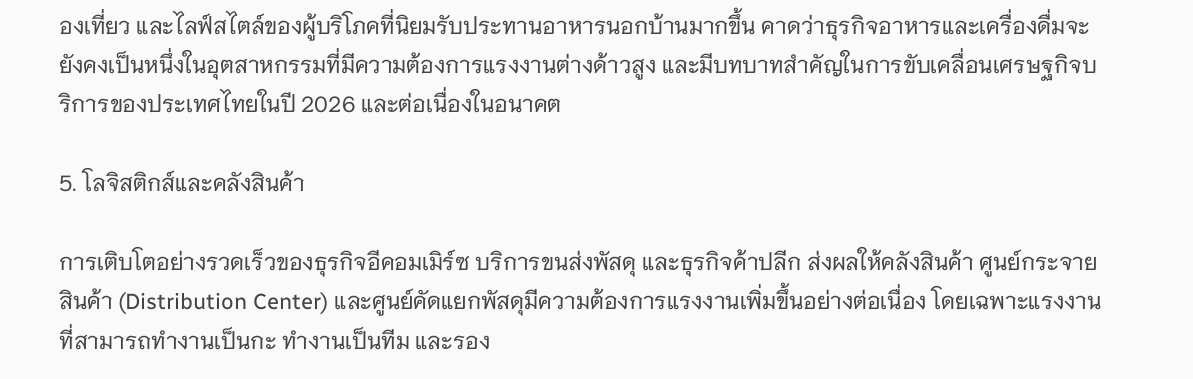องเที่ยว และไลฟ์สไตล์ของผู้บริโภคที่นิยมรับประทานอาหารนอกบ้านมากขึ้น คาดว่าธุรกิจอาหารและเครื่องดื่มจะยังคงเป็นหนึ่งในอุตสาหกรรมที่มีความต้องการแรงงานต่างด้าวสูง และมีบทบาทสำคัญในการขับเคลื่อนเศรษฐกิจบริการของประเทศไทยในปี 2026 และต่อเนื่องในอนาคต

5. โลจิสติกส์และคลังสินค้า

การเติบโตอย่างรวดเร็วของธุรกิจอีคอมเมิร์ซ บริการขนส่งพัสดุ และธุรกิจค้าปลีก ส่งผลให้คลังสินค้า ศูนย์กระจายสินค้า (Distribution Center) และศูนย์คัดแยกพัสดุมีความต้องการแรงงานเพิ่มขึ้นอย่างต่อเนื่อง โดยเฉพาะแรงงานที่สามารถทำงานเป็นกะ ทำงานเป็นทีม และรอง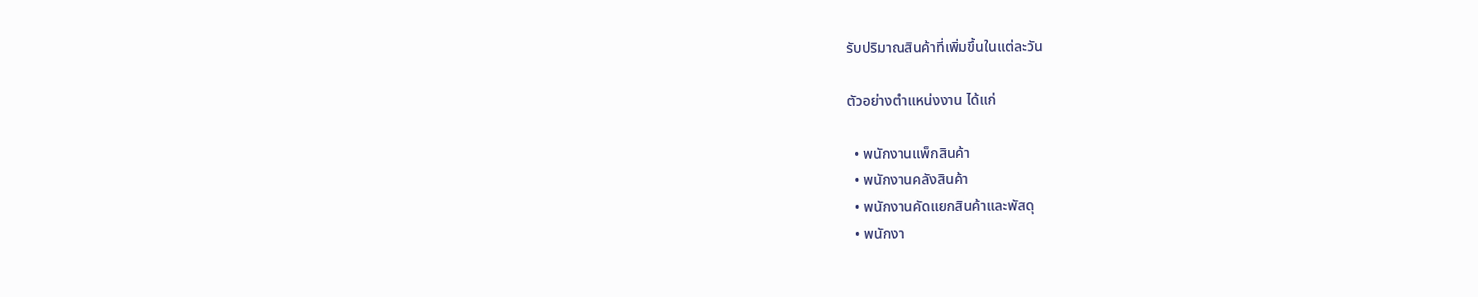รับปริมาณสินค้าที่เพิ่มขึ้นในแต่ละวัน

ตัวอย่างตำแหน่งงาน ได้แก่

  • พนักงานแพ็กสินค้า
  • พนักงานคลังสินค้า
  • พนักงานคัดแยกสินค้าและพัสดุ
  • พนักงา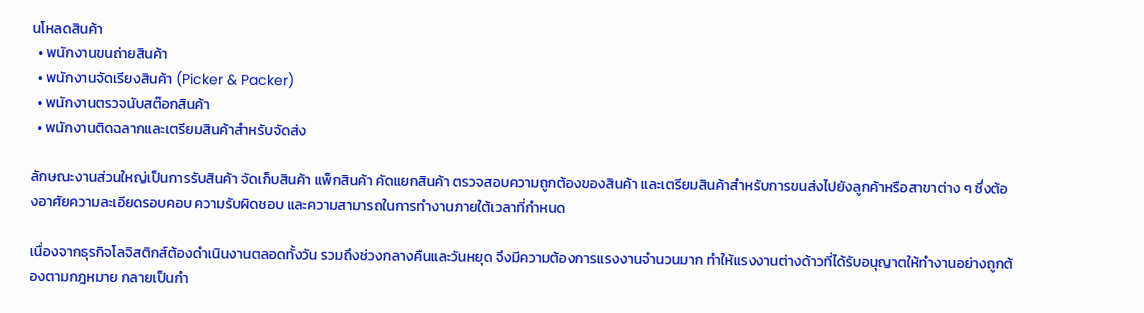นโหลดสินค้า
  • พนักงานขนถ่ายสินค้า
  • พนักงานจัดเรียงสินค้า (Picker & Packer)
  • พนักงานตรวจนับสต๊อกสินค้า
  • พนักงานติดฉลากและเตรียมสินค้าสำหรับจัดส่ง

ลักษณะงานส่วนใหญ่เป็นการรับสินค้า จัดเก็บสินค้า แพ็กสินค้า คัดแยกสินค้า ตรวจสอบความถูกต้องของสินค้า และเตรียมสินค้าสำหรับการขนส่งไปยังลูกค้าหรือสาขาต่าง ๆ ซึ่งต้องอาศัยความละเอียดรอบคอบ ความรับผิดชอบ และความสามารถในการทำงานภายใต้เวลาที่กำหนด

เนื่องจากธุรกิจโลจิสติกส์ต้องดำเนินงานตลอดทั้งวัน รวมถึงช่วงกลางคืนและวันหยุด จึงมีความต้องการแรงงานจำนวนมาก ทำให้แรงงานต่างด้าวที่ได้รับอนุญาตให้ทำงานอย่างถูกต้องตามกฎหมาย กลายเป็นกำ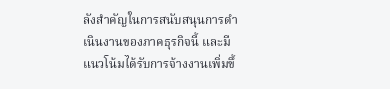ลังสำคัญในการสนับสนุนการดำเนินงานของภาคธุรกิจนี้ และมีแนวโน้มได้รับการจ้างงานเพิ่มขึ้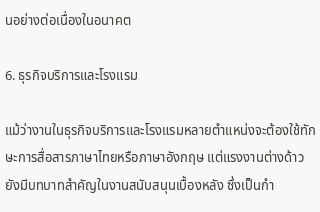นอย่างต่อเนื่องในอนาคต

6. ธุรกิจบริการและโรงแรม

แม้ว่างานในธุรกิจบริการและโรงแรมหลายตำแหน่งจะต้องใช้ทักษะการสื่อสารภาษาไทยหรือภาษาอังกฤษ แต่แรงงานต่างด้าวยังมีบทบาทสำคัญในงานสนับสนุนเบื้องหลัง ซึ่งเป็นกำ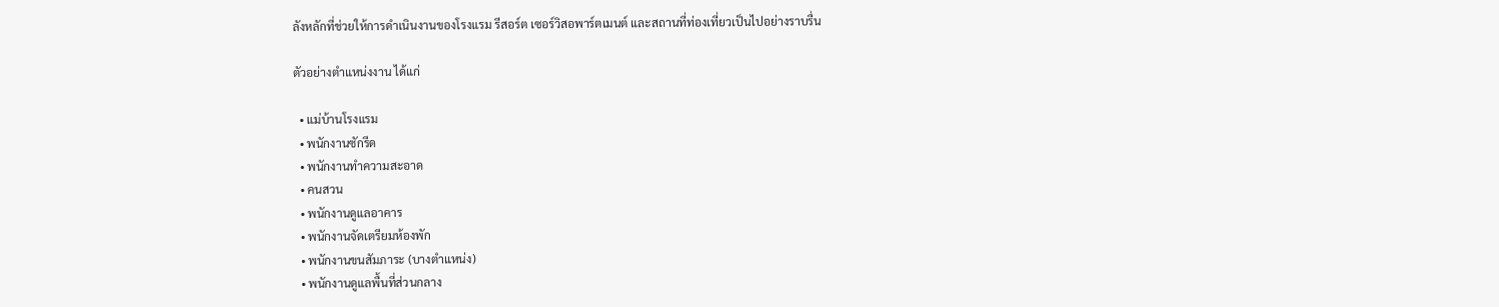ลังหลักที่ช่วยให้การดำเนินงานของโรงแรม รีสอร์ต เซอร์วิสอพาร์ตเมนต์ และสถานที่ท่องเที่ยวเป็นไปอย่างราบรื่น

ตัวอย่างตำแหน่งงาน ได้แก่

  • แม่บ้านโรงแรม
  • พนักงานซักรีด
  • พนักงานทำความสะอาด
  • คนสวน
  • พนักงานดูแลอาคาร
  • พนักงานจัดเตรียมห้องพัก
  • พนักงานขนสัมภาระ (บางตำแหน่ง)
  • พนักงานดูแลพื้นที่ส่วนกลาง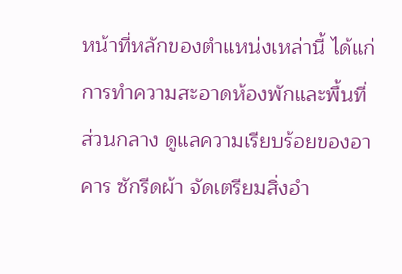หน้าที่หลักของตำแหน่งเหล่านี้ ได้แก่ การทำความสะอาดห้องพักและพื้นที่ส่วนกลาง ดูแลความเรียบร้อยของอาคาร ซักรีดผ้า จัดเตรียมสิ่งอำ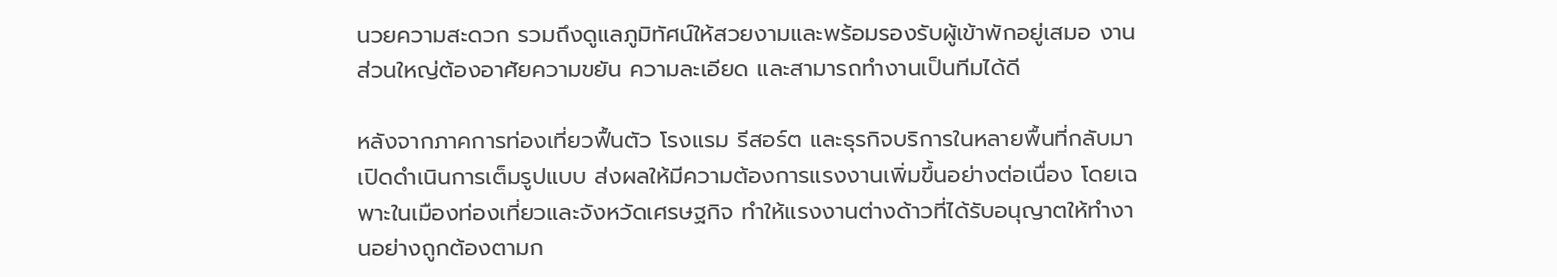นวยความสะดวก รวมถึงดูแลภูมิทัศน์ให้สวยงามและพร้อมรองรับผู้เข้าพักอยู่เสมอ งานส่วนใหญ่ต้องอาศัยความขยัน ความละเอียด และสามารถทำงานเป็นทีมได้ดี

หลังจากภาคการท่องเที่ยวฟื้นตัว โรงแรม รีสอร์ต และธุรกิจบริการในหลายพื้นที่กลับมาเปิดดำเนินการเต็มรูปแบบ ส่งผลให้มีความต้องการแรงงานเพิ่มขึ้นอย่างต่อเนื่อง โดยเฉพาะในเมืองท่องเที่ยวและจังหวัดเศรษฐกิจ ทำให้แรงงานต่างด้าวที่ได้รับอนุญาตให้ทำงานอย่างถูกต้องตามก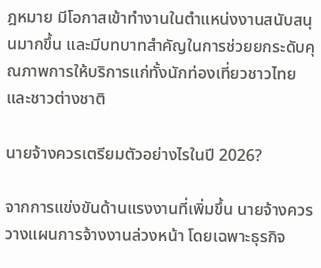ฎหมาย มีโอกาสเข้าทำงานในตำแหน่งงานสนับสนุนมากขึ้น และมีบทบาทสำคัญในการช่วยยกระดับคุณภาพการให้บริการแก่ทั้งนักท่องเที่ยวชาวไทยและชาวต่างชาติ

นายจ้างควรเตรียมตัวอย่างไรในปี 2026?

จากการแข่งขันด้านแรงงานที่เพิ่มขึ้น นายจ้างควรวางแผนการจ้างงานล่วงหน้า โดยเฉพาะธุรกิจ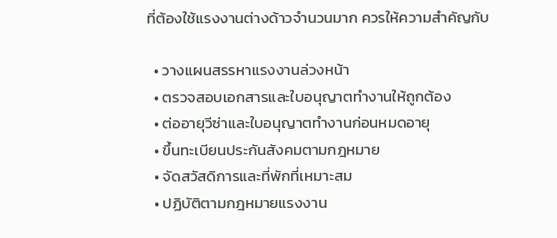ที่ต้องใช้แรงงานต่างด้าวจำนวนมาก ควรให้ความสำคัญกับ

  • วางแผนสรรหาแรงงานล่วงหน้า
  • ตรวจสอบเอกสารและใบอนุญาตทำงานให้ถูกต้อง
  • ต่ออายุวีซ่าและใบอนุญาตทำงานก่อนหมดอายุ
  • ขึ้นทะเบียนประกันสังคมตามกฎหมาย
  • จัดสวัสดิการและที่พักที่เหมาะสม
  • ปฏิบัติตามกฎหมายแรงงาน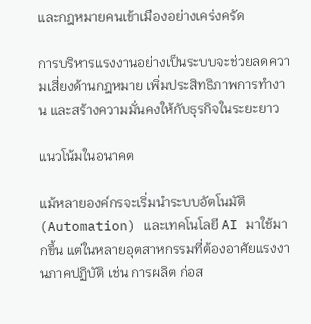และกฎหมายคนเข้าเมืองอย่างเคร่งครัด

การบริหารแรงงานอย่างเป็นระบบจะช่วยลดความเสี่ยงด้านกฎหมาย เพิ่มประสิทธิภาพการทำงาน และสร้างความมั่นคงให้กับธุรกิจในระยะยาว

แนวโน้มในอนาคต

แม้หลายองค์กรจะเริ่มนำระบบอัตโนมัติ (Automation) และเทคโนโลยี AI มาใช้มากขึ้น แต่ในหลายอุตสาหกรรมที่ต้องอาศัยแรงงานภาคปฏิบัติ เช่น การผลิต ก่อส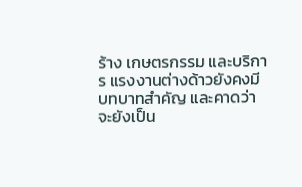ร้าง เกษตรกรรม และบริการ แรงงานต่างด้าวยังคงมีบทบาทสำคัญ และคาดว่าจะยังเป็น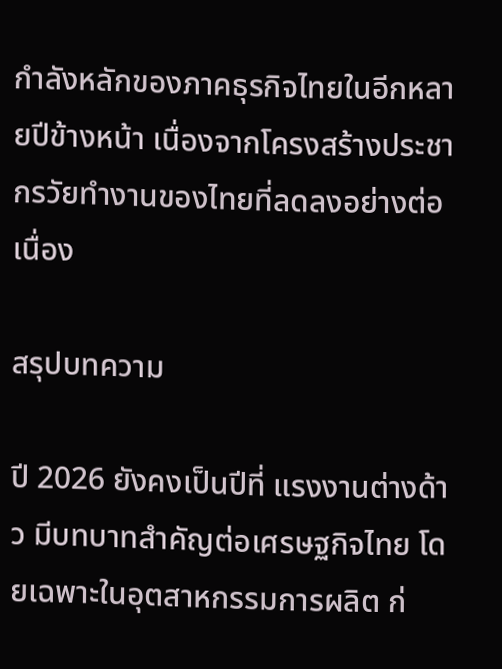กำลังหลักของภาคธุรกิจไทยในอีกหลายปีข้างหน้า เนื่องจากโครงสร้างประชากรวัยทำงานของไทยที่ลดลงอย่างต่อเนื่อง

สรุปบทความ

ปี 2026 ยังคงเป็นปีที่ แรงงานต่างด้าว มีบทบาทสำคัญต่อเศรษฐกิจไทย โดยเฉพาะในอุตสาหกรรมการผลิต ก่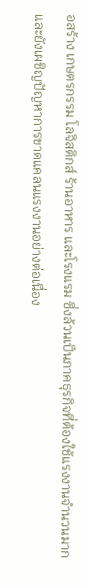อสร้าง เกษตรกรรม โลจิสติกส์ ร้านอาหาร และโรงแรม ซึ่งล้วนเป็นภาคธุรกิจที่ต้องใช้แรงงานจำนวนมากและยังเผชิญปัญหาการขาดแคลนแรงงานอย่างต่อเนื่อง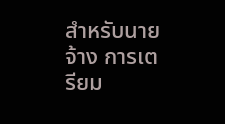สำหรับนายจ้าง การเตรียม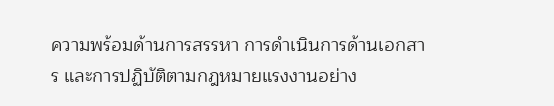ความพร้อมด้านการสรรหา การดำเนินการด้านเอกสาร และการปฏิบัติตามกฎหมายแรงงานอย่าง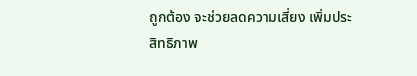ถูกต้อง จะช่วยลดความเสี่ยง เพิ่มประสิทธิภาพ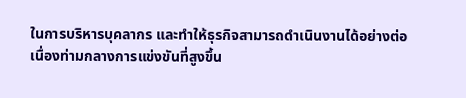ในการบริหารบุคลากร และทำให้ธุรกิจสามารถดำเนินงานได้อย่างต่อเนื่องท่ามกลางการแข่งขันที่สูงขึ้น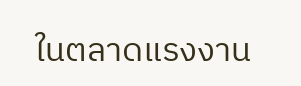ในตลาดแรงงาน